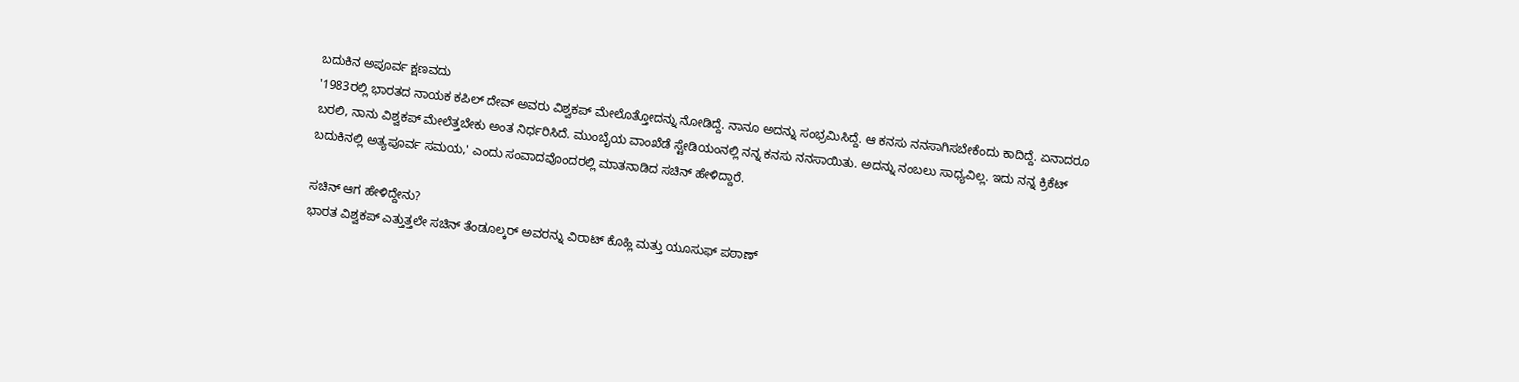ಬದುಕಿನ ಅಪೂರ್ವ ಕ್ಷಣವದು
'1983ರಲ್ಲಿ ಭಾರತದ ನಾಯಕ ಕಪಿಲ್ ದೇವ್ ಅವರು ವಿಶ್ವಕಪ್ ಮೇಲೊತ್ತೋದನ್ನು ನೋಡಿದ್ದೆ. ನಾನೂ ಅದನ್ನು ಸಂಭ್ರಮಿಸಿದ್ದೆ. ಆ ಕನಸು ನನಸಾಗಿಸಬೇಕೆಂದು ಕಾದಿದ್ದೆ. ಏನಾದರೂ ಬರಲಿ, ನಾನು ವಿಶ್ವಕಪ್ ಮೇಲೆತ್ತಬೇಕು ಅಂತ ನಿರ್ಧರಿಸಿದೆ. ಮುಂಬೈಯ ವಾಂಖೆಡೆ ಸ್ಟೇಡಿಯಂನಲ್ಲಿ ನನ್ನ ಕನಸು ನನಸಾಯಿತು. ಅದನ್ನು ನಂಬಲು ಸಾಧ್ಯವಿಲ್ಲ. ಇದು ನನ್ನ ಕ್ರಿಕೆಟ್ ಬದುಕಿನಲ್ಲಿ ಅತ್ಯಪೂರ್ವ ಸಮಯ,' ಎಂದು ಸಂವಾದವೊಂದರಲ್ಲಿ ಮಾತನಾಡಿದ ಸಚಿನ್ ಹೇಳಿದ್ದಾರೆ.

ಸಚಿನ್ ಆಗ ಹೇಳಿದ್ದೇನು?
ಭಾರತ ವಿಶ್ವಕಪ್ ಎತ್ತುತ್ತಲೇ ಸಚಿನ್ ತೆಂಡೂಲ್ಕರ್ ಅವರನ್ನು ವಿರಾಟ್ ಕೊಹ್ಲಿ ಮತ್ತು ಯೂಸುಫ್ ಪಠಾಣ್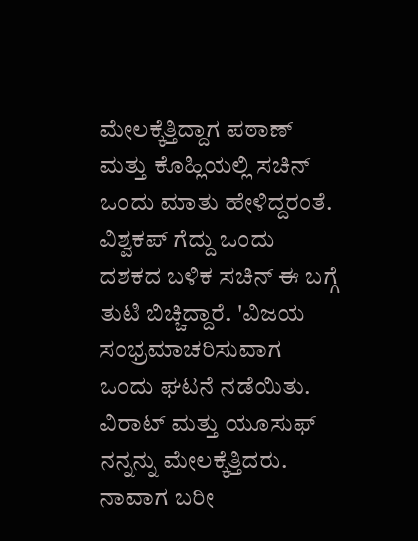ಮೇಲಕ್ಕೆತ್ತಿದ್ದಾಗ ಪಠಾಣ್ ಮತ್ತು ಕೊಹ್ಲಿಯಲ್ಲಿ ಸಚಿನ್ ಒಂದು ಮಾತು ಹೇಳಿದ್ದರಂತೆ. ವಿಶ್ವಕಪ್ ಗೆದ್ದು ಒಂದು ದಶಕದ ಬಳಿಕ ಸಚಿನ್ ಈ ಬಗ್ಗೆ ತುಟಿ ಬಿಚ್ಚಿದ್ದಾರೆ. 'ವಿಜಯ ಸಂಭ್ರಮಾಚರಿಸುವಾಗ ಒಂದು ಘಟನೆ ನಡೆಯಿತು. ವಿರಾಟ್ ಮತ್ತು ಯೂಸುಫ್ ನನ್ನನ್ನು ಮೇಲಕ್ಕೆತ್ತಿದರು. ನಾವಾಗ ಬರೀ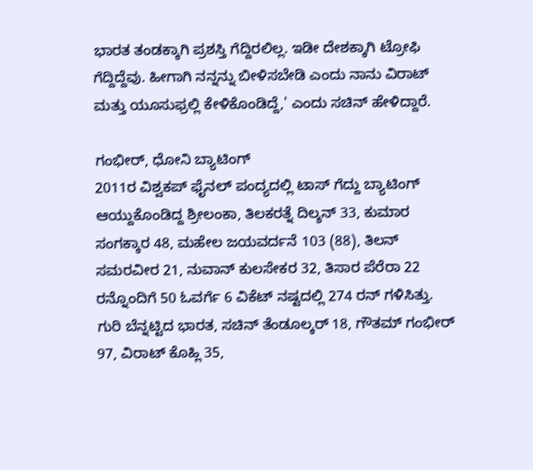ಭಾರತ ತಂಡಕ್ಕಾಗಿ ಪ್ರಶಸ್ತಿ ಗೆದ್ದಿರಲಿಲ್ಲ. ಇಡೀ ದೇಶಕ್ಕಾಗಿ ಟ್ರೋಫಿ ಗೆದ್ದಿದ್ದೆವು. ಹೀಗಾಗಿ ನನ್ನನ್ನು ಬೀಳಿಸಬೇಡಿ ಎಂದು ನಾನು ವಿರಾಟ್ ಮತ್ತು ಯೂಸುಫ್ರಲ್ಲಿ ಕೇಳಿಕೊಂಡಿದ್ದೆ,' ಎಂದು ಸಚಿನ್ ಹೇಳಿದ್ದಾರೆ.

ಗಂಭೀರ್, ಧೋನಿ ಬ್ಯಾಟಿಂಗ್
2011ರ ವಿಶ್ವಕಪ್ ಫೈನಲ್ ಪಂದ್ಯದಲ್ಲಿ ಟಾಸ್ ಗೆದ್ದು ಬ್ಯಾಟಿಂಗ್ ಆಯ್ದುಕೊಂಡಿದ್ದ ಶ್ರೀಲಂಕಾ, ತಿಲಕರತ್ನೆ ದಿಲ್ಶನ್ 33, ಕುಮಾರ ಸಂಗಕ್ಕಾರ 48, ಮಹೇಲ ಜಯವರ್ದನೆ 103 (88), ತಿಲನ್ ಸಮರವೀರ 21, ನುವಾನ್ ಕುಲಸೇಕರ 32, ತಿಸಾರ ಪೆರೆರಾ 22 ರನ್ನೊಂದಿಗೆ 50 ಓವರ್ಗೆ 6 ವಿಕೆಟ್ ನಷ್ಟದಲ್ಲಿ 274 ರನ್ ಗಳಿಸಿತ್ತು. ಗುರಿ ಬೆನ್ನಟ್ಟಿದ ಭಾರತ, ಸಚಿನ್ ತೆಂಡೂಲ್ಕರ್ 18, ಗೌತಮ್ ಗಂಭೀರ್ 97, ವಿರಾಟ್ ಕೊಹ್ಲಿ 35,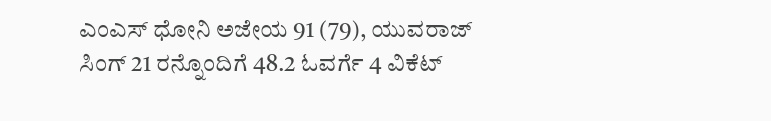ಎಂಎಸ್ ಧೋನಿ ಅಜೇಯ 91 (79), ಯುವರಾಜ್ ಸಿಂಗ್ 21 ರನ್ನೊಂದಿಗೆ 48.2 ಓವರ್ಗೆ 4 ವಿಕೆಟ್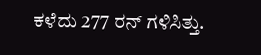ಕಳೆದು 277 ರನ್ ಗಳಿಸಿತ್ತು.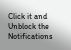Click it and Unblock the Notifications